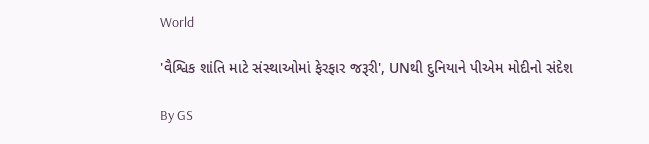World

'વૈશ્વિક શાંતિ માટે સંસ્થાઓમાં ફેરફાર જરૂરી', UNથી દુનિયાને પીએમ મોદીનો સંદેશ

By GS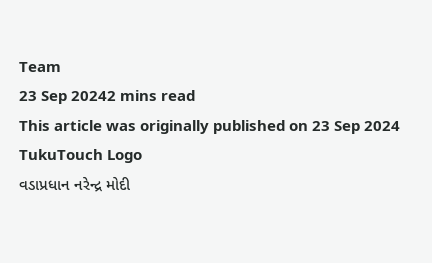Team
23 Sep 20242 mins read
This article was originally published on 23 Sep 2024
TukuTouch Logo
વડાપ્રધાન નરેન્દ્ર મોદી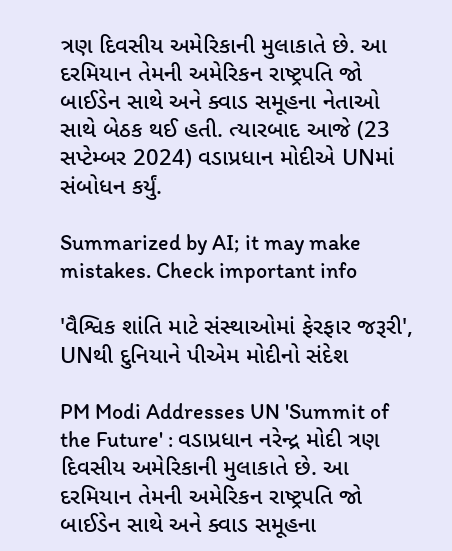ત્રણ દિવસીય અમેરિકાની મુલાકાતે છે. આ દરમિયાન તેમની અમેરિકન રાષ્ટ્રપતિ જો બાઈડેન સાથે અને ક્વાડ સમૂહના નેતાઓ સાથે બેઠક થઈ હતી. ત્યારબાદ આજે (23 સપ્ટેમ્બર 2024) વડાપ્રધાન મોદીએ UNમાં સંબોધન કર્યું.

Summarized by AI; it may make mistakes. Check important info

'વૈશ્વિક શાંતિ માટે સંસ્થાઓમાં ફેરફાર જરૂરી', UNથી દુનિયાને પીએમ મોદીનો સંદેશ

PM Modi Addresses UN 'Summit of the Future' : વડાપ્રધાન નરેન્દ્ર મોદી ત્રણ દિવસીય અમેરિકાની મુલાકાતે છે. આ દરમિયાન તેમની અમેરિકન રાષ્ટ્રપતિ જો બાઈડેન સાથે અને ક્વાડ સમૂહના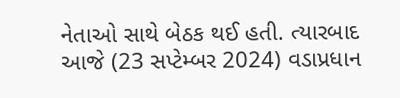નેતાઓ સાથે બેઠક થઈ હતી. ત્યારબાદ આજે (23 સપ્ટેમ્બર 2024) વડાપ્રધાન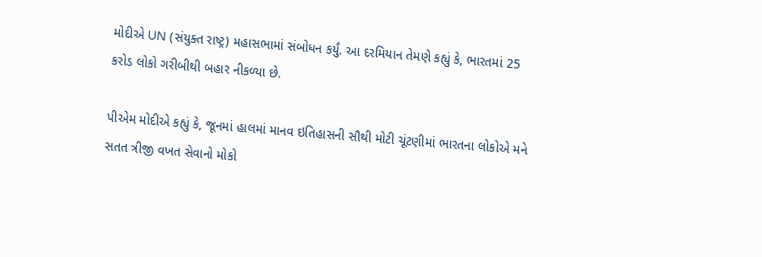મોદીએ UN (સંયુક્ત રાષ્ટ્ર) મહાસભામાં સંબોધન કર્યું. આ દરમિયાન તેમણે કહ્યું કે, ભારતમાં 25 કરોડ લોકો ગરીબીથી બહાર નીકળ્યા છે.

પીએમ મોદીએ કહ્યું કે, જૂનમાં હાલમાં માનવ ઇતિહાસની સૌથી મોટી ચૂંટણીમાં ભારતના લોકોએ મને સતત ત્રીજી વખત સેવાનો મોકો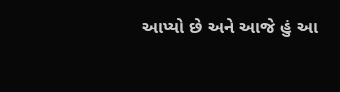આપ્યો છે અને આજે હું આ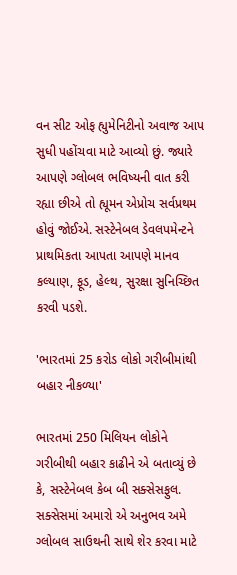વન સીટ ઓફ હ્યુમેનિટીનો અવાજ આપ સુધી પહોંચવા માટે આવ્યો છું. જ્યારે આપણે ગ્લોબલ ભવિષ્યની વાત કરી રહ્યા છીએ તો હ્યૂમન એપ્રોચ સર્વપ્રથમ હોવું જોઈએ. સસ્ટેનેબલ ડેવલપમેન્ટને પ્રાથમિકતા આપતા આપણે માનવ કલ્યાણ, ફૂડ, હેલ્થ, સુરક્ષા સુનિચ્છિત કરવી પડશે.

'ભારતમાં 25 કરોડ લોકો ગરીબીમાંથી બહાર નીકળ્યા'

ભારતમાં 250 મિલિયન લોકોને ગરીબીથી બહાર કાઢીને એ બતાવ્યું છે કે, સસ્ટેનેબલ કેબ બી સક્સેસફુલ. સક્સેસમાં અમારો એ અનુભવ અમે ગ્લોબલ સાઉથની સાથે શેર કરવા માટે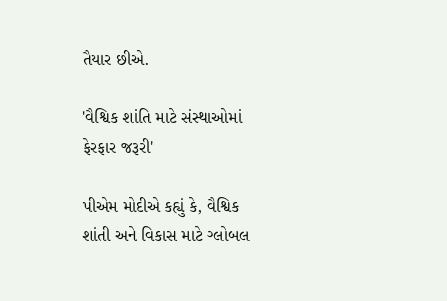તૈયાર છીએ.

'વૈશ્વિક શાંતિ માટે સંસ્થાઓમાં ફેરફાર જરૂરી'

પીએમ મોદીએ કહ્યું કે, વૈશ્વિક શાંતી અને વિકાસ માટે ગ્લોબલ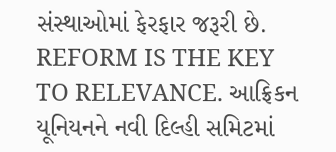સંસ્થાઓમાં ફેરફાર જરૂરી છે. REFORM IS THE KEY TO RELEVANCE. આફ્રિકન યૂનિયનને નવી દિલ્હી સમિટમાં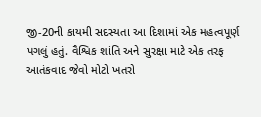જી-20ની કાયમી સદસ્યતા આ દિશામાં એક મહત્વપૂર્ણ પગલું હતું. વૈશ્વિક શાંતિ અને સુરક્ષા માટે એક તરફ આતંકવાદ જેવો મોટો ખતરો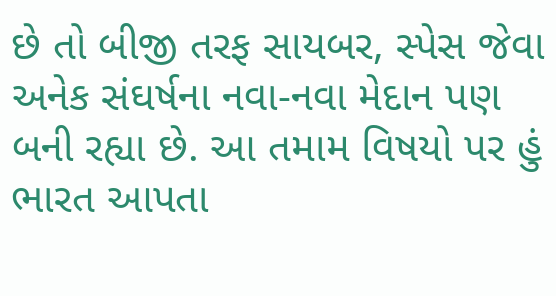છે તો બીજી તરફ સાયબર, સ્પેસ જેવા અનેક સંઘર્ષના નવા-નવા મેદાન પણ બની રહ્યા છે. આ તમામ વિષયો પર હું ભારત આપતા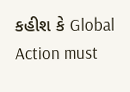કહીશ કે Global Action must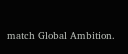match Global Ambition.